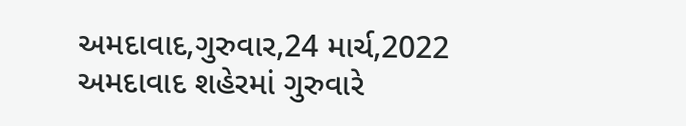અમદાવાદ,ગુરુવાર,24 માર્ચ,2022
અમદાવાદ શહેરમાં ગુરુવારે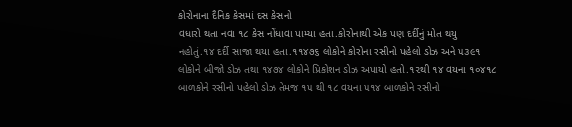કોરોનાના દૈનિક કેસમાં દસ કેસનો
વધારો થતા નવા ૧૮ કેસ નોંધાવા પામ્યા હતા.કોરોનાથી એક પણ દર્દીનું મોત થયુ
નહોતું.૧૪ દર્દી સાજા થયા હતા.૧૧૪૭૬ લોકોને કોરોના રસીનો પહેલો ડોઝ અને ૫૩૯૧
લોકોને બીજો ડોઝ તથા ૧૪૭૪ લોકોને પ્રિકોશન ડોઝ અપાયો હતો.૧૨થી ૧૪ વયના ૧૦૪૧૮
બાળકોને રસીનો પહેલો ડોઝ તેમજ ૧૫ થી ૧૮ વયના ૫૧૪ બાળકોને રસીનો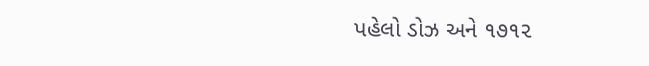પહેલો ડોઝ અને ૧૭૧૨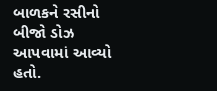બાળકને રસીનો બીજો ડોઝ આપવામાં આવ્યો હતો.